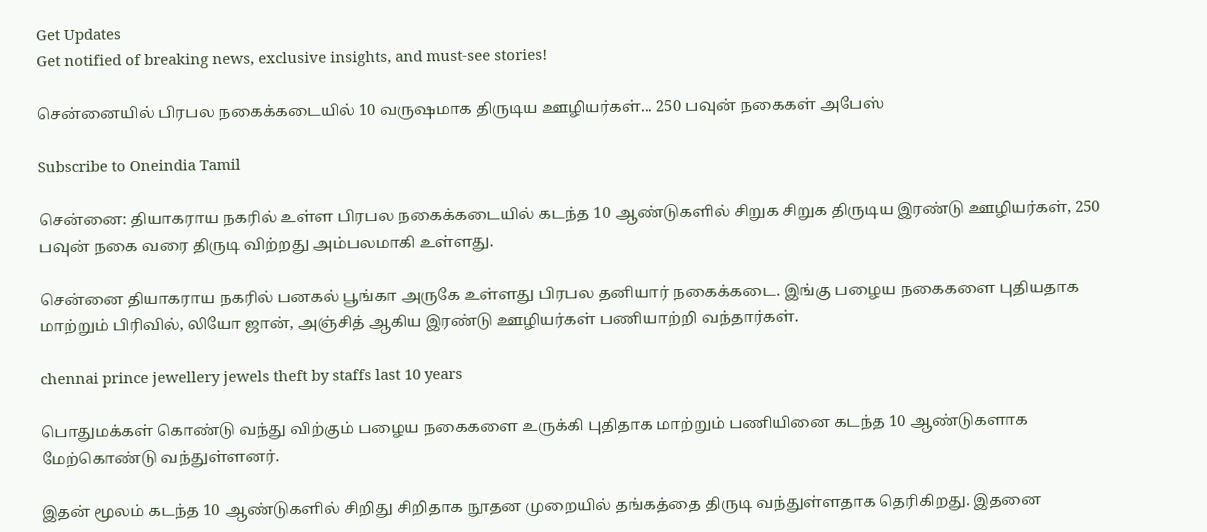Get Updates
Get notified of breaking news, exclusive insights, and must-see stories!

சென்னையில் பிரபல நகைக்கடையில் 10 வருஷமாக திருடிய ஊழியர்கள்... 250 பவுன் நகைகள் அபேஸ்

Subscribe to Oneindia Tamil

சென்னை: தியாகராய நகரில் உள்ள பிரபல நகைக்கடையில் கடந்த 10 ஆண்டுகளில் சிறுக சிறுக திருடிய இரண்டு ஊழியர்கள், 250 பவுன் நகை வரை திருடி விற்றது அம்பலமாகி உள்ளது.

சென்னை தியாகராய நகரில் பனகல் பூங்கா அருகே உள்ளது பிரபல தனியார் நகைக்கடை. இங்கு பழைய நகைகளை புதியதாக மாற்றும் பிரிவில், லியோ ஜான், அஞ்சித் ஆகிய இரண்டு ஊழியர்கள் பணியாற்றி வந்தார்கள்.

chennai prince jewellery jewels theft by staffs last 10 years

பொதுமக்கள் கொண்டு வந்து விற்கும் பழைய நகைகளை உருக்கி புதிதாக மாற்றும் பணியினை கடந்த 10 ஆண்டுகளாக மேற்கொண்டு வந்துள்ளனர்.

இதன் மூலம் கடந்த 10 ஆண்டுகளில் சிறிது சிறிதாக நூதன முறையில் தங்கத்தை திருடி வந்துள்ளதாக தெரிகிறது. இதனை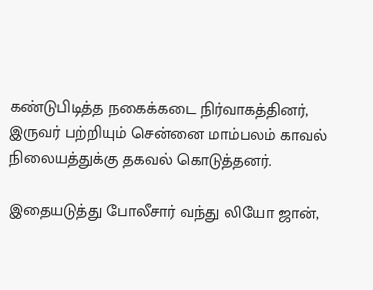கண்டுபிடித்த நகைக்கடை நிர்வாகத்தினர், இருவர் பற்றியும் சென்னை மாம்பலம் காவல் நிலையத்துக்கு தகவல் கொடுத்தனர்.

இதையடுத்து போலீசார் வந்து லியோ ஜான்,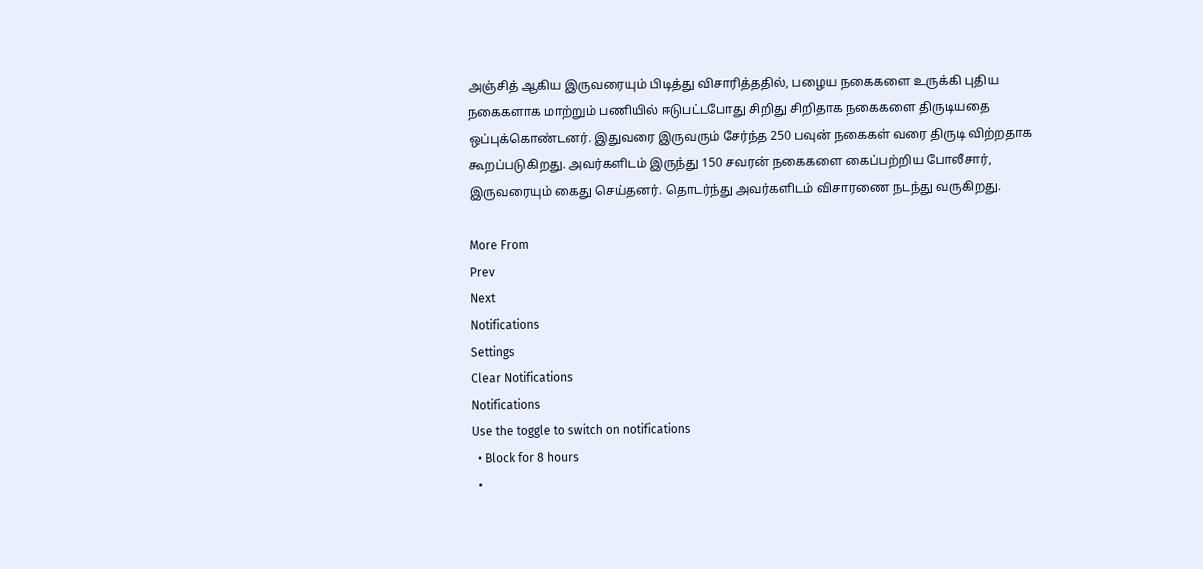அஞ்சித் ஆகிய இருவரையும் பிடித்து விசாரித்ததில், பழைய நகைகளை உருக்கி புதிய நகைகளாக மாற்றும் பணியில் ஈடுபட்டபோது சிறிது சிறிதாக நகைகளை திருடியதை ஒப்புக்கொண்டனர். இதுவரை இருவரும் சேர்ந்த 250 பவுன் நகைகள் வரை திருடி விற்றதாக கூறப்படுகிறது. அவர்களிடம் இருந்து 150 சவரன் நகைகளை கைப்பற்றிய போலீசார், இருவரையும் கைது செய்தனர். தொடர்ந்து அவர்களிடம் விசாரணை நடந்து வருகிறது.

More From
Prev
Next
Notifications
Settings
Clear Notifications
Notifications
Use the toggle to switch on notifications
  • Block for 8 hours
  •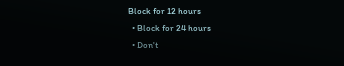Block for 12 hours
  • Block for 24 hours
  • Don't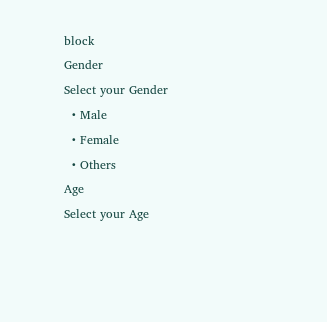block
Gender
Select your Gender
  • Male
  • Female
  • Others
Age
Select your Age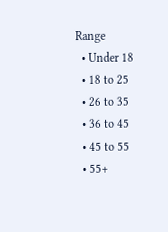Range
  • Under 18
  • 18 to 25
  • 26 to 35
  • 36 to 45
  • 45 to 55
  • 55+